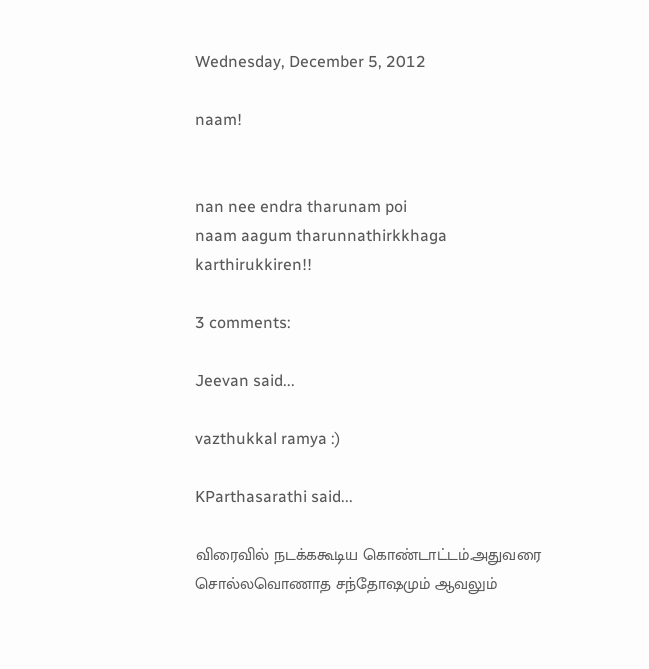Wednesday, December 5, 2012

naam!


nan nee endra tharunam poi
naam aagum tharunnathirkkhaga karthirukkiren!!

3 comments:

Jeevan said...

vazthukkal ramya :)

KParthasarathi said...

விரைவில் நடக்ககூடிய கொண்டாட்டம்.அதுவரை சொல்லவொணாத சந்தோஷமும் ஆவலும்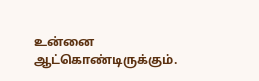உன்னை ஆட்கொண்டிருக்கும்.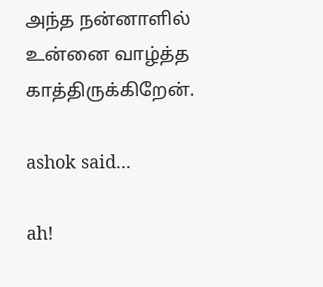அந்த நன்னாளில் உன்னை வாழ்த்த காத்திருக்கிறேன்.

ashok said...

ah!